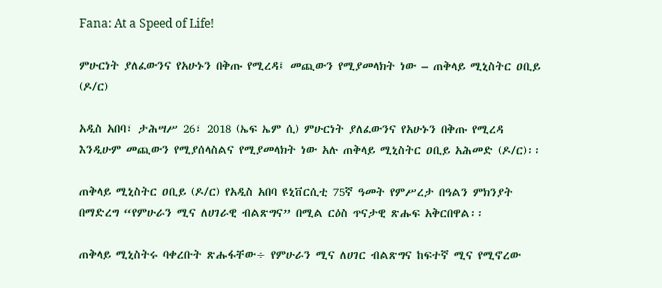Fana: At a Speed of Life!

ምሁርነት ያለፈውንና የአሁኑን በቅጡ የሚረዳ፤ መጪውን የሚያመላክት ነው – ጠቅላይ ሚኒስትር ዐቢይ (ዶ/ር)

አዲስ አበባ፣ ታሕሣሥ 26፣ 2018 (ኤፍ ኤም ሲ) ምሁርነት ያለፈውንና የአሁኑን በቅጡ የሚረዳ እንዲሁም መጪውን የሚያሰላስልና የሚያመላክት ነው አሉ ጠቅላይ ሚኒስትር ዐቢይ አሕመድ (ዶ/ር)፡፡

ጠቅላይ ሚኒስትር ዐቢይ (ዶ/ር) የአዲስ አበባ ዩኒቨርሲቲ 75ኛ ዓመት የምሥረታ በዓልን ምክንያት በማድረግ “የምሁራን ሚና ለሀገራዊ ብልጽግና” በሚል ርዕስ ጥናታዊ ጽሑፍ አቅርበዋል፡፡

ጠቅላይ ሚኒስትሩ ባቀረቡት ጽሑፋቸው÷ የምሁራን ሚና ለሀገር ብልጽግና ከፍተኛ ሚና የሚኖረው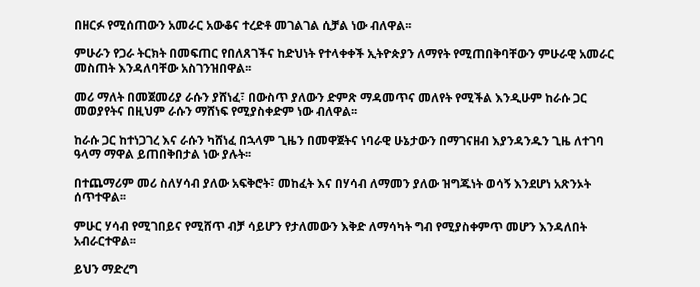በዘርፉ የሚሰጠውን አመራር አውቆና ተረድቶ መገልገል ሲቻል ነው ብለዋል፡፡

ምሁራን የጋራ ትርክት በመፍጠር የበለጸገችና ከድህነት የተላቀቀች ኢትዮጵያን ለማየት የሚጠበቅባቸውን ምሁራዊ አመራር መስጠት እንዳለባቸው አስገንዝበዋል፡፡

መሪ ማለት በመጀመሪያ ራሱን ያሸነፈ፣ በውስጥ ያለውን ድምጽ ማዳመጥና መለየት የሚችል እንዲሁም ከራሱ ጋር መወያየትና በዚህም ራሱን ማሸነፍ የሚያስቀድም ነው ብለዋል፡፡

ከራሱ ጋር ከተነጋገረ እና ራሱን ካሸነፈ በኋላም ጊዜን በመዋጀትና ነባራዊ ሁኔታውን በማገናዘብ እያንዳንዱን ጊዜ ለተገባ ዓላማ ማዋል ይጠበቅበታል ነው ያሉት፡፡

በተጨማሪም መሪ ስለሃሳብ ያለው አፍቅሮት፣ መከፈት እና በሃሳብ ለማመን ያለው ዝግጁነት ወሳኝ እንደሆነ አጽንኦት ሰጥተዋል፡፡

ምሁር ሃሳብ የሚገበይና የሚሸጥ ብቻ ሳይሆን የታለመውን እቅድ ለማሳካት ግብ የሚያስቀምጥ መሆን እንዳለበት አብራርተዋል፡፡

ይህን ማድረግ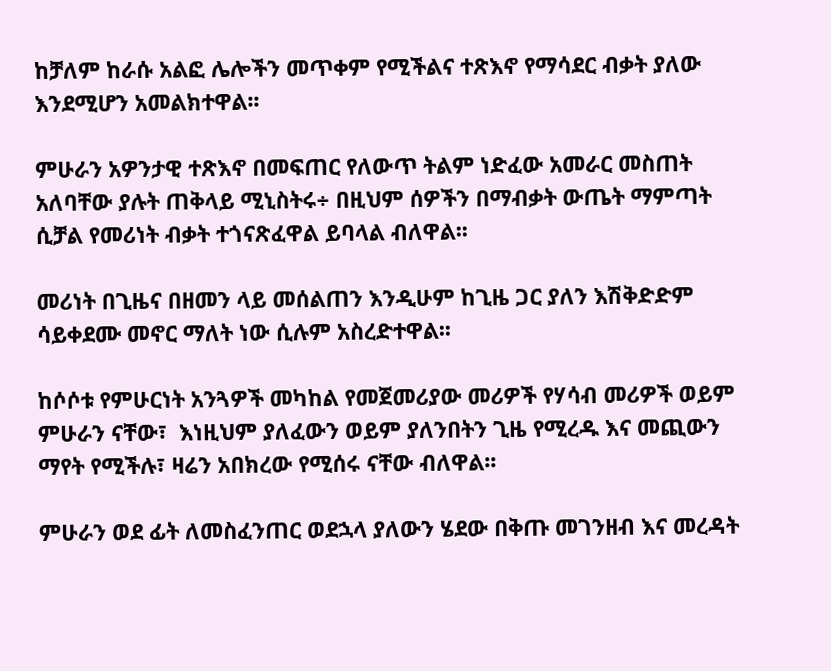ከቻለም ከራሱ አልፎ ሌሎችን መጥቀም የሚችልና ተጽእኖ የማሳደር ብቃት ያለው እንደሚሆን አመልክተዋል፡፡

ምሁራን አዎንታዊ ተጽእኖ በመፍጠር የለውጥ ትልም ነድፈው አመራር መስጠት አለባቸው ያሉት ጠቅላይ ሚኒስትሩ÷ በዚህም ሰዎችን በማብቃት ውጤት ማምጣት ሲቻል የመሪነት ብቃት ተጎናጽፈዋል ይባላል ብለዋል፡፡

መሪነት በጊዜና በዘመን ላይ መሰልጠን እንዲሁም ከጊዜ ጋር ያለን እሽቅድድም ሳይቀደሙ መኖር ማለት ነው ሲሉም አስረድተዋል፡፡

ከሶሶቱ የምሁርነት አንጓዎች መካከል የመጀመሪያው መሪዎች የሃሳብ መሪዎች ወይም ምሁራን ናቸው፣  እነዚህም ያለፈውን ወይም ያለንበትን ጊዜ የሚረዱ እና መጪውን ማየት የሚችሉ፣ ዛሬን አበክረው የሚሰሩ ናቸው ብለዋል፡፡

ምሁራን ወደ ፊት ለመስፈንጠር ወደኋላ ያለውን ሄደው በቅጡ መገንዘብ እና መረዳት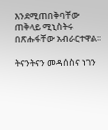እንደሚጠበቅባቸው ጠቅላይ ሚኒስትሩ በጽሑፋቸው አብራርተዋል፡፡

ትናንትናን መዳሰስና ነገን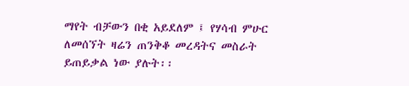ማየት ብቻውን በቂ አይደለም ፤ የሃሳብ ምሁር ለመሰኘት ዛሬን ጠንቅቆ መረዳትና መስራት ይጠይቃል ነው ያሉት፡፡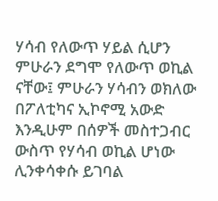ሃሳብ የለውጥ ሃይል ሲሆን ምሁራን ደግሞ የለውጥ ወኪል ናቸው፤ ምሁራን ሃሳብን ወክለው በፖለቲካና ኢኮኖሚ አውድ እንዲሁም በሰዎች መስተጋብር ውስጥ የሃሳብ ወኪል ሆነው ሊንቀሳቀሱ ይገባል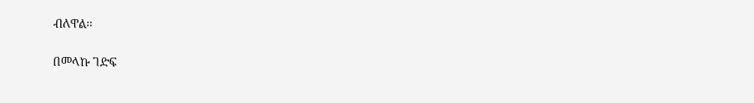ብለዋል፡፡

በመላኩ ገድፍ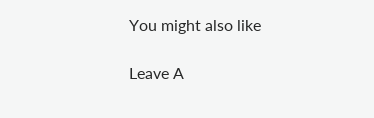You might also like

Leave A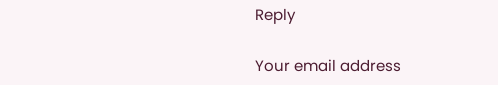Reply

Your email address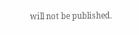will not be published.